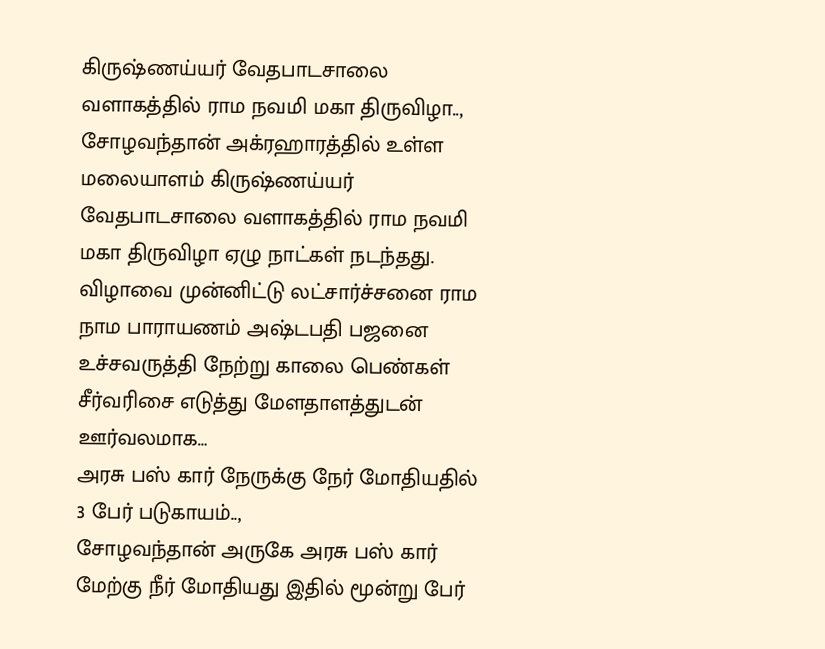கிருஷ்ணய்யர் வேதபாடசாலை வளாகத்தில் ராம நவமி மகா திருவிழா..,
சோழவந்தான் அக்ரஹாரத்தில் உள்ள மலையாளம் கிருஷ்ணய்யர் வேதபாடசாலை வளாகத்தில் ராம நவமி மகா திருவிழா ஏழு நாட்கள் நடந்தது. விழாவை முன்னிட்டு லட்சார்ச்சனை ராம நாம பாராயணம் அஷ்டபதி பஜனை உச்சவருத்தி நேற்று காலை பெண்கள் சீர்வரிசை எடுத்து மேளதாளத்துடன் ஊர்வலமாக…
அரசு பஸ் கார் நேருக்கு நேர் மோதியதில் 3 பேர் படுகாயம்..,
சோழவந்தான் அருகே அரசு பஸ் கார் மேற்கு நீர் மோதியது இதில் மூன்று பேர்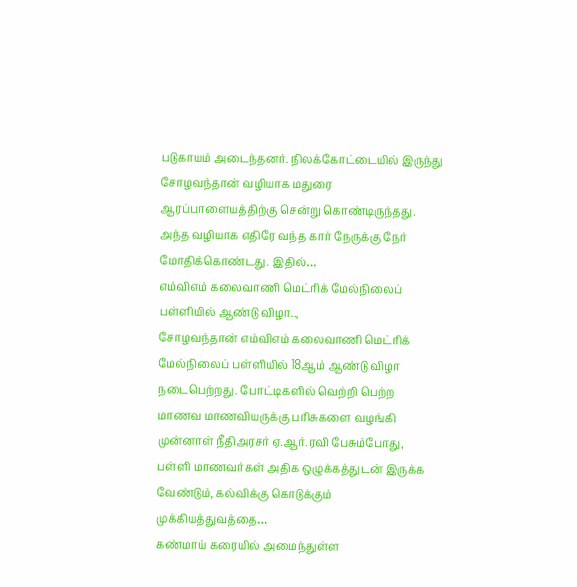படுகாயம் அடைந்தனர். நிலக்கோட்டையில் இருந்து சோழவந்தான் வழியாக மதுரை ஆரப்பாளையத்திற்கு சென்று கொண்டிருந்தது. அந்த வழியாக எதிரே வந்த கார் நேருக்கு நேர் மோதிக்கொண்டது. இதில்…
எம்விஎம் கலைவாணி மெட்ரிக் மேல்நிலைப் பள்ளியில் ஆண்டு விழா..,
சோழவந்தான் எம்விஎம் கலைவாணி மெட்ரிக் மேல்நிலைப் பள்ளியில் 18ஆம் ஆண்டு விழா நடைபெற்றது. போட்டிகளில் வெற்றி பெற்ற மாணவ மாணவியருக்கு பரிசுகளை வழங்கி முன்னாள் நீதிஅரசர் ஏ.ஆர்.ரவி பேசும்போது, பள்ளி மாணவர்கள் அதிக ஒழுக்கத்துடன் இருக்க வேண்டும், கல்விக்கு கொடுக்கும் முக்கியத்துவத்தை…
கண்மாய் கரையில் அமைந்துள்ள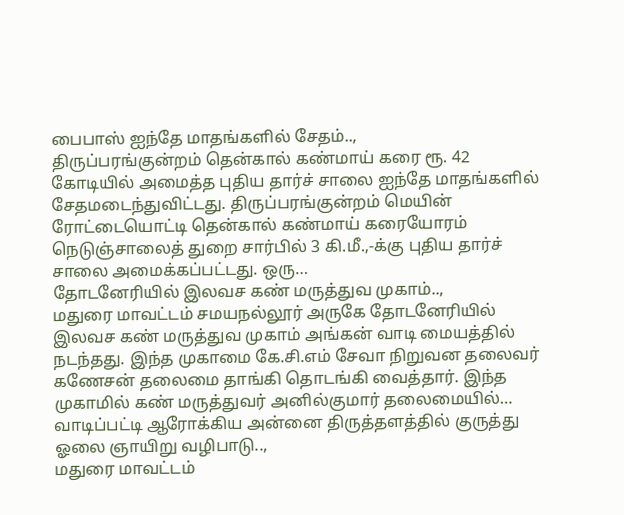பைபாஸ் ஐந்தே மாதங்களில் சேதம்..,
திருப்பரங்குன்றம் தென்கால் கண்மாய் கரை ரூ. 42 கோடியில் அமைத்த புதிய தார்ச் சாலை ஐந்தே மாதங்களில் சேதமடைந்துவிட்டது. திருப்பரங்குன்றம் மெயின் ரோட்டையொட்டி தென்கால் கண்மாய் கரையோரம் நெடுஞ்சாலைத் துறை சார்பில் 3 கி.மீ.,-க்கு புதிய தார்ச் சாலை அமைக்கப்பட்டது. ஒரு…
தோடனேரியில் இலவச கண் மருத்துவ முகாம்..,
மதுரை மாவட்டம் சமயநல்லூர் அருகே தோடனேரியில் இலவச கண் மருத்துவ முகாம் அங்கன் வாடி மையத்தில் நடந்தது. இந்த முகாமை கே.சி.எம் சேவா நிறுவன தலைவர் கணேசன் தலைமை தாங்கி தொடங்கி வைத்தார். இந்த முகாமில் கண் மருத்துவர் அனில்குமார் தலைமையில்…
வாடிப்பட்டி ஆரோக்கிய அன்னை திருத்தளத்தில் குருத்து ஓலை ஞாயிறு வழிபாடு..,
மதுரை மாவட்டம்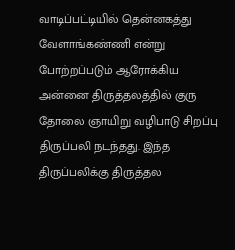வாடிப்பட்டியில் தென்னகத்து வேளாங்கண்ணி என்று போற்றப்படும் ஆரோக்கிய அன்னை திருத்தலத்தில் குரு தோலை ஞாயிறு வழிபாடு சிறப்பு திருப்பலி நடந்தது. இந்த திருப்பலிக்கு திருத்தல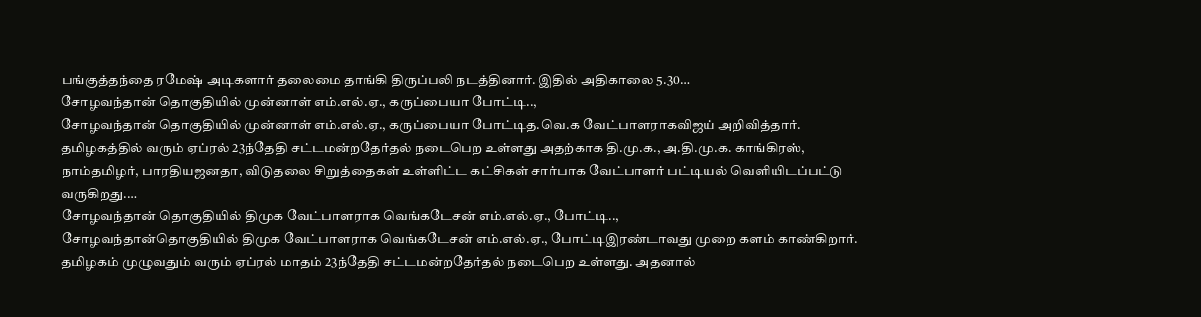பங்குத்தந்தை ரமேஷ் அடிகளார் தலைமை தாங்கி திருப்பலி நடத்தினார். இதில் அதிகாலை 5.30…
சோழவந்தான் தொகுதியில் முன்னாள் எம்.எல்.ஏ., கருப்பையா போட்டி..,
சோழவந்தான் தொகுதியில் முன்னாள் எம்.எல்.ஏ., கருப்பையா போட்டித.வெ.க வேட்பாளராகவிஜய் அறிவித்தார். தமிழகத்தில் வரும் ஏப்ரல் 23ந்தேதி சட்டமன்றதேர்தல் நடைபெற உள்ளது அதற்காக தி.மு.க., அ.தி.மு.க. காங்கிரஸ், நாம்தமிழர், பாரதியஜனதா, விடுதலை சிறுத்தைகள் உள்ளிட்ட கட்சிகள் சார்பாக வேட்பாளர் பட்டியல் வெளியிடப்பட்டு வருகிறது.…
சோழவந்தான் தொகுதியில் திமுக வேட்பாளராக வெங்கடேசன் எம்.எல்.ஏ., போட்டி..,
சோழவந்தான்தொகுதியில் திமுக வேட்பாளராக வெங்கடேசன் எம்.எல்.ஏ., போட்டிஇரண்டாவது முறை களம் காண்கிறார். தமிழகம் முழுவதும் வரும் ஏப்ரல் மாதம் 23ந்தேதி சட்டமன்றதேர்தல் நடைபெற உள்ளது. அதனால்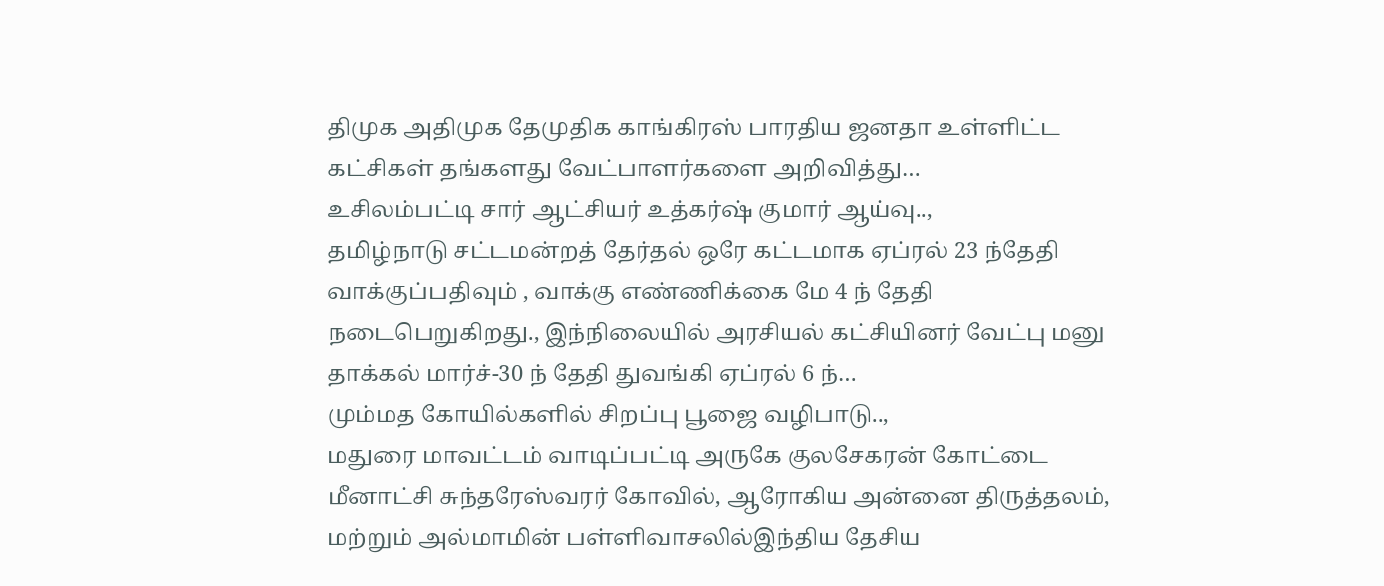திமுக அதிமுக தேமுதிக காங்கிரஸ் பாரதிய ஜனதா உள்ளிட்ட கட்சிகள் தங்களது வேட்பாளர்களை அறிவித்து…
உசிலம்பட்டி சார் ஆட்சியர் உத்கர்ஷ் குமார் ஆய்வு..,
தமிழ்நாடு சட்டமன்றத் தேர்தல் ஒரே கட்டமாக ஏப்ரல் 23 ந்தேதி வாக்குப்பதிவும் , வாக்கு எண்ணிக்கை மே 4 ந் தேதி நடைபெறுகிறது., இந்நிலையில் அரசியல் கட்சியினர் வேட்பு மனு தாக்கல் மார்ச்-30 ந் தேதி துவங்கி ஏப்ரல் 6 ந்…
மும்மத கோயில்களில் சிறப்பு பூஜை வழிபாடு..,
மதுரை மாவட்டம் வாடிப்பட்டி அருகே குலசேகரன் கோட்டை மீனாட்சி சுந்தரேஸ்வரர் கோவில், ஆரோகிய அன்னை திருத்தலம், மற்றும் அல்மாமின் பள்ளிவாசலில்இந்திய தேசிய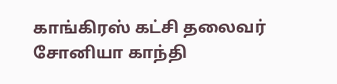காங்கிரஸ் கட்சி தலைவர் சோனியா காந்தி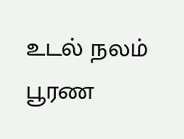உடல் நலம் பூரண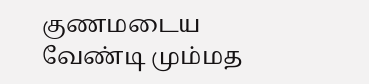குணமடைய வேண்டி மும்மத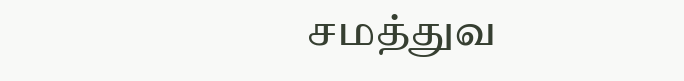சமத்துவ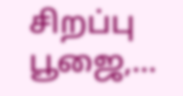சிறப்பு பூஜை,…